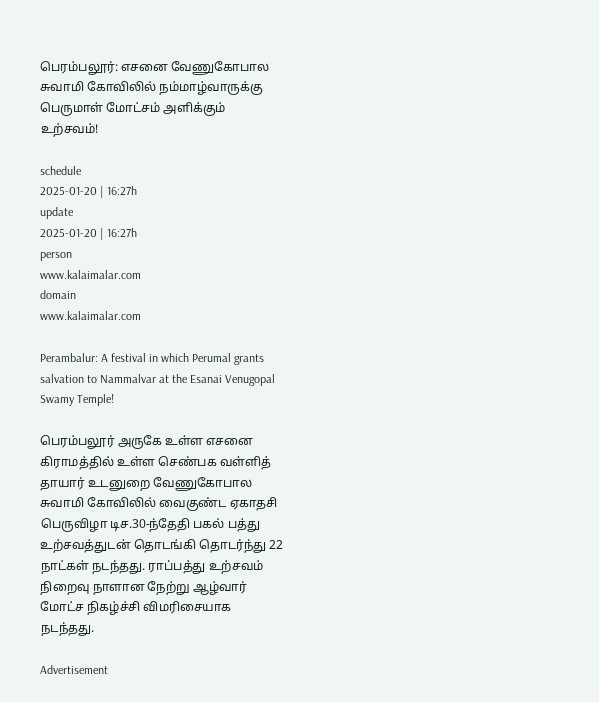பெரம்பலூர்: எசனை வேணுகோபால சுவாமி கோவிலில் நம்மாழ்வாருக்கு பெருமாள் மோட்சம் அளிக்கும் உற்சவம்!

schedule
2025-01-20 | 16:27h
update
2025-01-20 | 16:27h
person
www.kalaimalar.com
domain
www.kalaimalar.com

Perambalur: A festival in which Perumal grants salvation to Nammalvar at the Esanai Venugopal Swamy Temple!

பெரம்பலூர் அருகே உள்ள எசனை கிராமத்தில் உள்ள செண்பக வள்ளித் தாயார் உடனுறை வேணுகோபால சுவாமி கோவிலில் வைகுண்ட ஏகாதசி பெருவிழா டிச.30-ந்தேதி பகல் பத்து உற்சவத்துடன் தொடங்கி தொடர்ந்து 22 நாட்கள் நடந்தது. ராப்பத்து உற்சவம் நிறைவு நாளான நேற்று ஆழ்வார் மோட்ச நிகழ்ச்சி விமரிசையாக நடந்தது.

Advertisement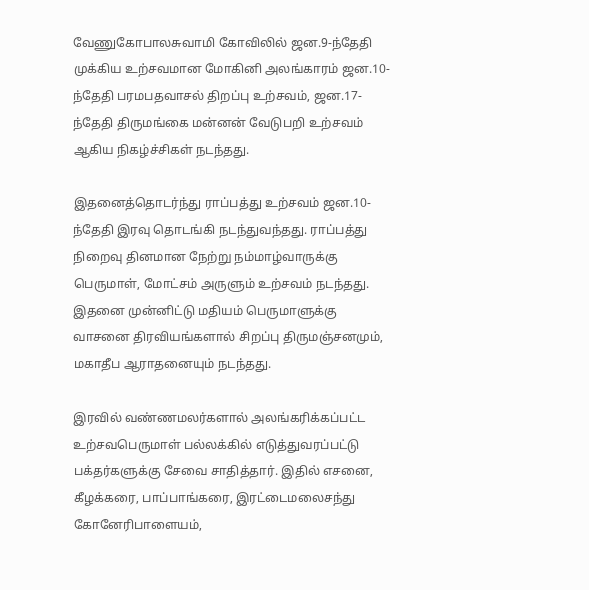வேணுகோபாலசுவாமி கோவிலில் ஜன.9-ந்தேதி முக்கிய உற்சவமான மோகினி அலங்காரம் ஜன.10-ந்தேதி பரமபதவாசல் திறப்பு உற்சவம், ஜன.17-ந்தேதி திருமங்கை மன்னன் வேடுபறி உற்சவம் ஆகிய நிகழ்ச்சிகள் நடந்தது.

இதனைத்தொடர்ந்து ராப்பத்து உற்சவம் ஜன.10-ந்தேதி இரவு தொடங்கி நடந்துவந்தது. ராப்பத்து நிறைவு தினமான நேற்று நம்மாழ்வாருக்கு பெருமாள், மோட்சம் அருளும் உற்சவம் நடந்தது. இதனை முன்னிட்டு மதியம் பெருமாளுக்கு வாசனை திரவியங்களால் சிறப்பு திருமஞ்சனமும், மகாதீப ஆராதனையும் நடந்தது.

இரவில் வண்ணமலர்களால் அலங்கரிக்கப்பட்ட உற்சவபெருமாள் பல்லக்கில் எடுத்துவரப்பட்டு பக்தர்களுக்கு சேவை சாதித்தார். இதில் எசனை, கீழக்கரை, பாப்பாங்கரை, இரட்டைமலைசந்து கோனேரிபாளையம்,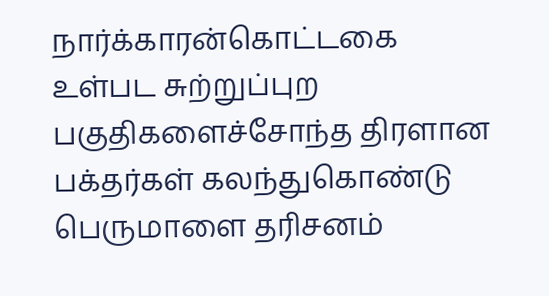நார்க்காரன்கொட்டகை உள்பட சுற்றுப்புற பகுதிகளைச்சோந்த திரளான பக்தர்கள் கலந்துகொண்டு பெருமாளை தரிசனம்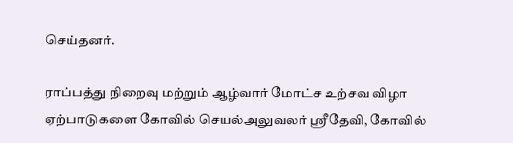செய்தனர்.

ராப்பத்து நிறைவு மற்றும் ஆழ்வார் மோட்ச உற்சவ விழா ஏற்பாடுகளை கோவில் செயல்அலுவலர் ஸ்ரீதேவி, கோவில்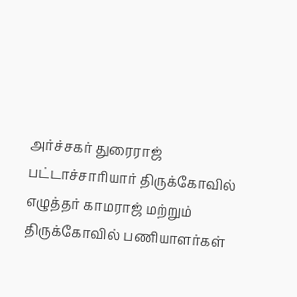அர்ச்சகர் துரைராஜ் பட்டாச்சாரியார் திருக்கோவில் எழுத்தர் காமராஜ் மற்றும் திருக்கோவில் பணியாளர்கள்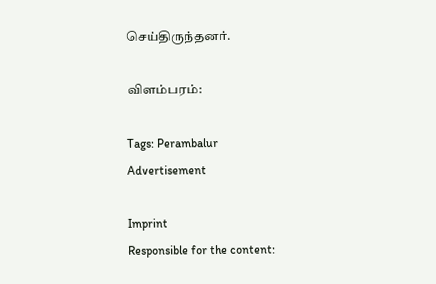செய்திருந்தனர்.

விளம்பரம்:

Tags: Perambalur
Advertisement

Imprint
Responsible for the content: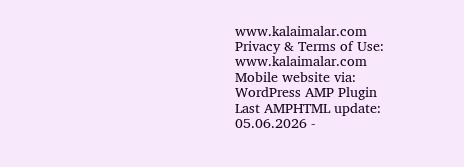www.kalaimalar.com
Privacy & Terms of Use:
www.kalaimalar.com
Mobile website via:
WordPress AMP Plugin
Last AMPHTML update:
05.06.2026 -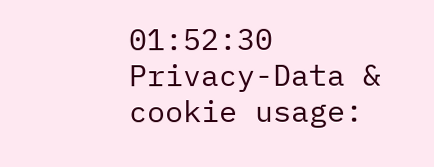01:52:30
Privacy-Data & cookie usage: